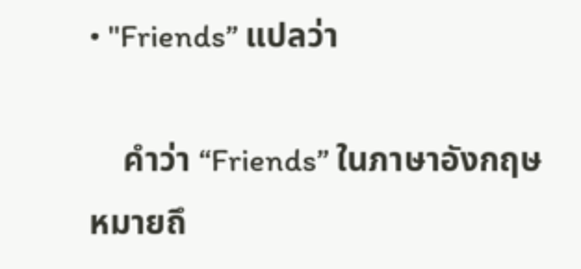• "Friends” แปลว่า

    คำว่า “Friends” ในภาษาอังกฤษ หมายถึ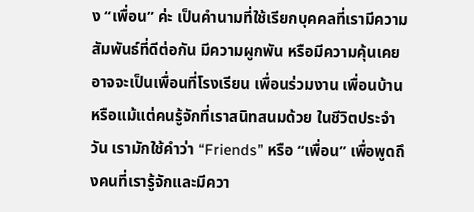ง “เพื่อน” ค่ะ เป็นคำนามที่ใช้เรียกบุคคลที่เรามีความสัมพันธ์ที่ดีต่อกัน มีความผูกพัน หรือมีความคุ้นเคย อาจจะเป็นเพื่อนที่โรงเรียน เพื่อนร่วมงาน เพื่อนบ้าน หรือแม้แต่คนรู้จักที่เราสนิทสนมด้วย ในชีวิตประจำวัน เรามักใช้คำว่า “Friends” หรือ “เพื่อน” เพื่อพูดถึงคนที่เรารู้จักและมีควา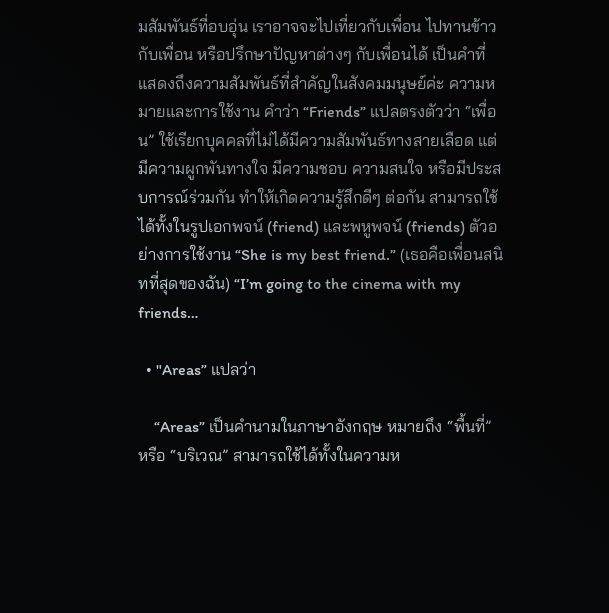มสัมพันธ์ที่อบอุ่น เราอาจจะไปเที่ยวกับเพื่อน ไปทานข้าวกับเพื่อน หรือปรึกษาปัญหาต่างๆ กับเพื่อนได้ เป็นคำที่แสดงถึงความสัมพันธ์ที่สำคัญในสังคมมนุษย์ค่ะ ความหมายและการใช้งาน คำว่า “Friends” แปลตรงตัวว่า “เพื่อน” ใช้เรียกบุคคลที่ไม่ได้มีความสัมพันธ์ทางสายเลือด แต่มีความผูกพันทางใจ มีความชอบ ความสนใจ หรือมีประสบการณ์ร่วมกัน ทำให้เกิดความรู้สึกดีๆ ต่อกัน สามารถใช้ได้ทั้งในรูปเอกพจน์ (friend) และพหูพจน์ (friends) ตัวอย่างการใช้งาน “She is my best friend.” (เธอคือเพื่อนสนิทที่สุดของฉัน) “I’m going to the cinema with my friends…

  • "Areas” แปลว่า

    “Areas” เป็นคำนามในภาษาอังกฤษ หมายถึง “พื้นที่” หรือ “บริเวณ” สามารถใช้ได้ทั้งในความห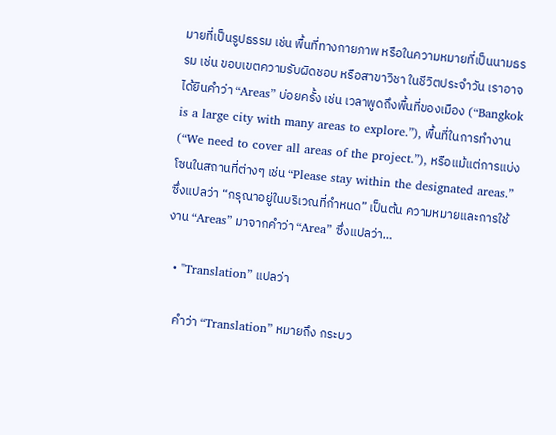มายที่เป็นรูปธรรม เช่น พื้นที่ทางกายภาพ หรือในความหมายที่เป็นนามธรรม เช่น ขอบเขตความรับผิดชอบ หรือสาขาวิชา ในชีวิตประจำวัน เราอาจได้ยินคำว่า “Areas” บ่อยครั้ง เช่น เวลาพูดถึงพื้นที่ของเมือง (“Bangkok is a large city with many areas to explore.”), พื้นที่ในการทำงาน (“We need to cover all areas of the project.”), หรือแม้แต่การแบ่งโซนในสถานที่ต่างๆ เช่น “Please stay within the designated areas.” ซึ่งแปลว่า “กรุณาอยู่ในบริเวณที่กำหนด” เป็นต้น ความหมายและการใช้งาน “Areas” มาจากคำว่า “Area” ซึ่งแปลว่า…

  • "Translation” แปลว่า

    คำว่า “Translation” หมายถึง กระบว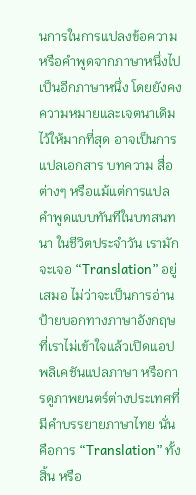นการในการแปลงข้อความหรือคำพูดจากภาษาหนึ่งไปเป็นอีกภาษาหนึ่ง โดยยังคงความหมายและเจตนาเดิมไว้ให้มากที่สุด อาจเป็นการแปลเอกสาร บทความ สื่อต่างๆ หรือแม้แต่การแปลคำพูดแบบทันทีในบทสนทนา ในชีวิตประจำวัน เรามักจะเจอ “Translation” อยู่เสมอ ไม่ว่าจะเป็นการอ่านป้ายบอกทางภาษาอังกฤษที่เราไม่เข้าใจแล้วเปิดแอปพลิเคชันแปลภาษา หรือการดูภาพยนตร์ต่างประเทศที่มีคำบรรยายภาษาไทย นั่นคือการ “Translation” ทั้งสิ้น หรือ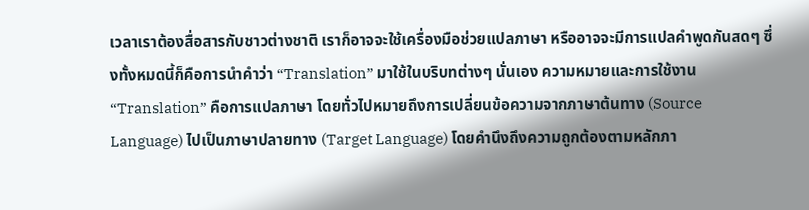เวลาเราต้องสื่อสารกับชาวต่างชาติ เราก็อาจจะใช้เครื่องมือช่วยแปลภาษา หรืออาจจะมีการแปลคำพูดกันสดๆ ซึ่งทั้งหมดนี้ก็คือการนำคำว่า “Translation” มาใช้ในบริบทต่างๆ นั่นเอง ความหมายและการใช้งาน “Translation” คือการแปลภาษา โดยทั่วไปหมายถึงการเปลี่ยนข้อความจากภาษาต้นทาง (Source Language) ไปเป็นภาษาปลายทาง (Target Language) โดยคำนึงถึงความถูกต้องตามหลักภา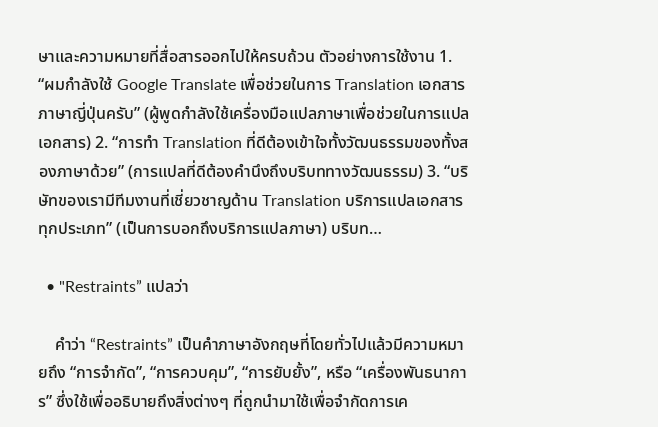ษาและความหมายที่สื่อสารออกไปให้ครบถ้วน ตัวอย่างการใช้งาน 1. “ผมกำลังใช้ Google Translate เพื่อช่วยในการ Translation เอกสารภาษาญี่ปุ่นครับ” (ผู้พูดกำลังใช้เครื่องมือแปลภาษาเพื่อช่วยในการแปลเอกสาร) 2. “การทำ Translation ที่ดีต้องเข้าใจทั้งวัฒนธรรมของทั้งสองภาษาด้วย” (การแปลที่ดีต้องคำนึงถึงบริบททางวัฒนธรรม) 3. “บริษัทของเรามีทีมงานที่เชี่ยวชาญด้าน Translation บริการแปลเอกสารทุกประเภท” (เป็นการบอกถึงบริการแปลภาษา) บริบท…

  • "Restraints” แปลว่า

    คำว่า “Restraints” เป็นคำภาษาอังกฤษที่โดยทั่วไปแล้วมีความหมายถึง “การจำกัด”, “การควบคุม”, “การยับยั้ง”, หรือ “เครื่องพันธนาการ” ซึ่งใช้เพื่ออธิบายถึงสิ่งต่างๆ ที่ถูกนำมาใช้เพื่อจำกัดการเค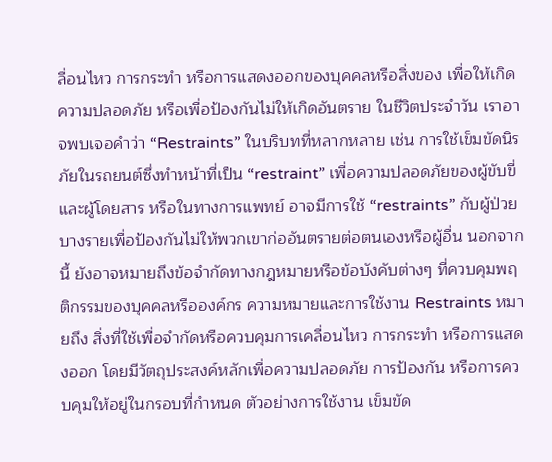ลื่อนไหว การกระทำ หรือการแสดงออกของบุคคลหรือสิ่งของ เพื่อให้เกิดความปลอดภัย หรือเพื่อป้องกันไม่ให้เกิดอันตราย ในชีวิตประจำวัน เราอาจพบเจอคำว่า “Restraints” ในบริบทที่หลากหลาย เช่น การใช้เข็มขัดนิรภัยในรถยนต์ซึ่งทำหน้าที่เป็น “restraint” เพื่อความปลอดภัยของผู้ขับขี่และผู้โดยสาร หรือในทางการแพทย์ อาจมีการใช้ “restraints” กับผู้ป่วยบางรายเพื่อป้องกันไม่ให้พวกเขาก่ออันตรายต่อตนเองหรือผู้อื่น นอกจากนี้ ยังอาจหมายถึงข้อจำกัดทางกฎหมายหรือข้อบังคับต่างๆ ที่ควบคุมพฤติกรรมของบุคคลหรือองค์กร ความหมายและการใช้งาน Restraints หมายถึง สิ่งที่ใช้เพื่อจำกัดหรือควบคุมการเคลื่อนไหว การกระทำ หรือการแสดงออก โดยมีวัตถุประสงค์หลักเพื่อความปลอดภัย การป้องกัน หรือการควบคุมให้อยู่ในกรอบที่กำหนด ตัวอย่างการใช้งาน เข็มขัด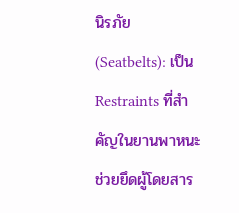นิรภัย (Seatbelts): เป็น Restraints ที่สำคัญในยานพาหนะ ช่วยยึดผู้โดยสาร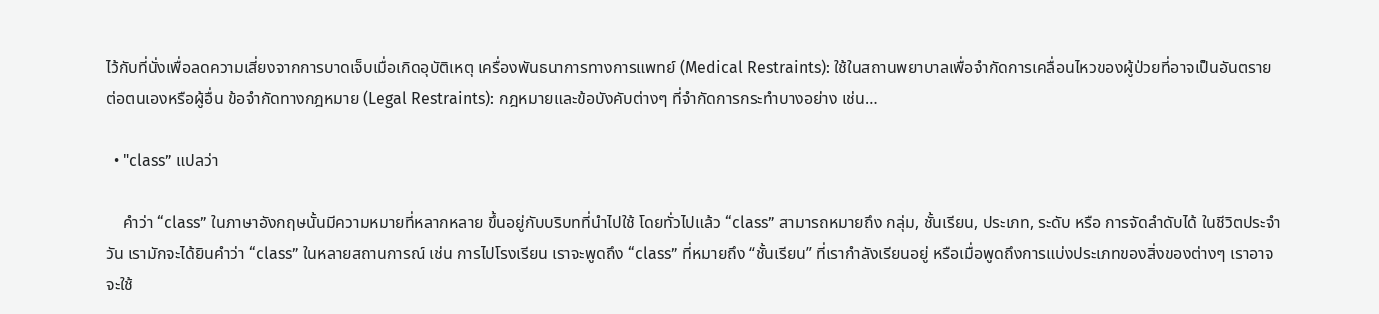ไว้กับที่นั่งเพื่อลดความเสี่ยงจากการบาดเจ็บเมื่อเกิดอุบัติเหตุ เครื่องพันธนาการทางการแพทย์ (Medical Restraints): ใช้ในสถานพยาบาลเพื่อจำกัดการเคลื่อนไหวของผู้ป่วยที่อาจเป็นอันตรายต่อตนเองหรือผู้อื่น ข้อจำกัดทางกฎหมาย (Legal Restraints): กฎหมายและข้อบังคับต่างๆ ที่จำกัดการกระทำบางอย่าง เช่น…

  • "class” แปลว่า

    คำว่า “class” ในภาษาอังกฤษนั้นมีความหมายที่หลากหลาย ขึ้นอยู่กับบริบทที่นำไปใช้ โดยทั่วไปแล้ว “class” สามารถหมายถึง กลุ่ม, ชั้นเรียน, ประเภท, ระดับ หรือ การจัดลำดับได้ ในชีวิตประจำวัน เรามักจะได้ยินคำว่า “class” ในหลายสถานการณ์ เช่น การไปโรงเรียน เราจะพูดถึง “class” ที่หมายถึง “ชั้นเรียน” ที่เรากำลังเรียนอยู่ หรือเมื่อพูดถึงการแบ่งประเภทของสิ่งของต่างๆ เราอาจจะใช้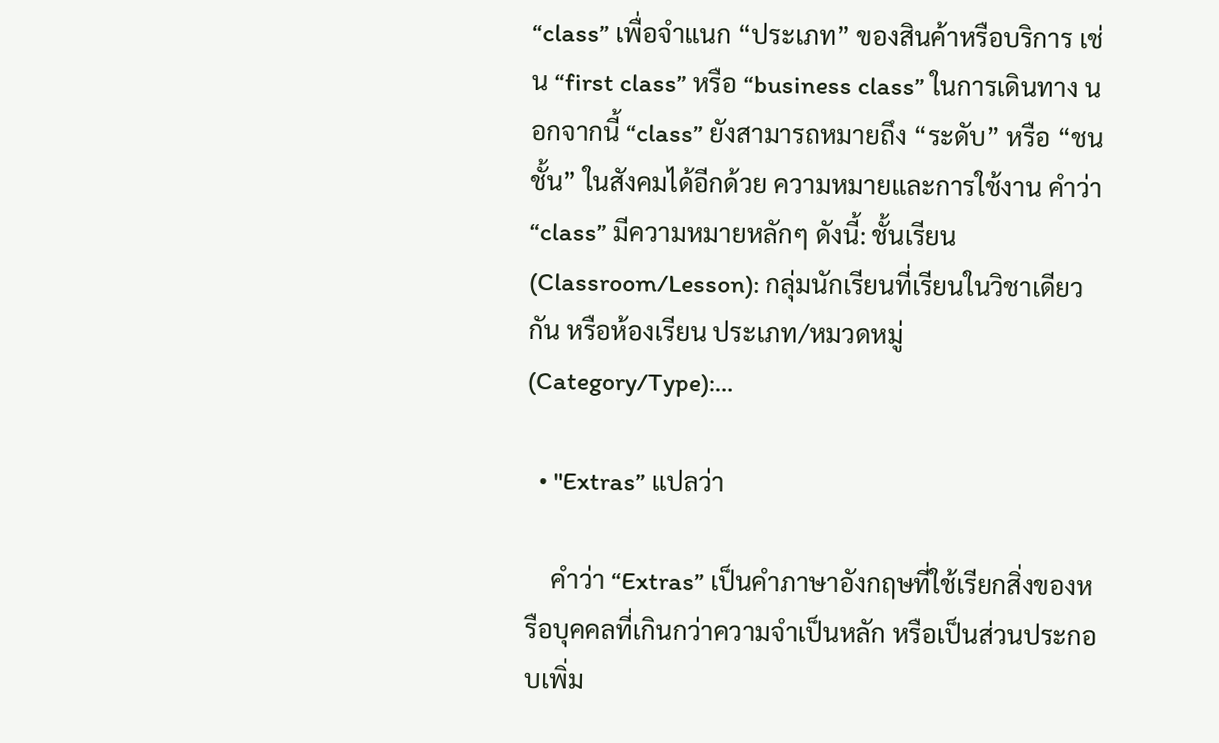“class” เพื่อจำแนก “ประเภท” ของสินค้าหรือบริการ เช่น “first class” หรือ “business class” ในการเดินทาง นอกจากนี้ “class” ยังสามารถหมายถึง “ระดับ” หรือ “ชนชั้น” ในสังคมได้อีกด้วย ความหมายและการใช้งาน คำว่า “class” มีความหมายหลักๆ ดังนี้: ชั้นเรียน (Classroom/Lesson): กลุ่มนักเรียนที่เรียนในวิชาเดียวกัน หรือห้องเรียน ประเภท/หมวดหมู่ (Category/Type):…

  • "Extras” แปลว่า

    คำว่า “Extras” เป็นคำภาษาอังกฤษที่ใช้เรียกสิ่งของหรือบุคคลที่เกินกว่าความจำเป็นหลัก หรือเป็นส่วนประกอบเพิ่ม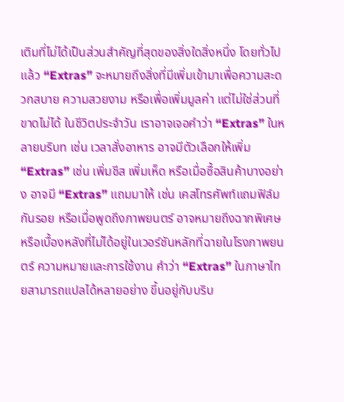เติมที่ไม่ได้เป็นส่วนสำคัญที่สุดของสิ่งใดสิ่งหนึ่ง โดยทั่วไปแล้ว “Extras” จะหมายถึงสิ่งที่มีเพิ่มเข้ามาเพื่อความสะดวกสบาย ความสวยงาม หรือเพื่อเพิ่มมูลค่า แต่ไม่ใช่ส่วนที่ขาดไม่ได้ ในชีวิตประจำวัน เราอาจเจอคำว่า “Extras” ในหลายบริบท เช่น เวลาสั่งอาหาร อาจมีตัวเลือกให้เพิ่ม “Extras” เช่น เพิ่มชีส เพิ่มเห็ด หรือเมื่อซื้อสินค้าบางอย่าง อาจมี “Extras” แถมมาให้ เช่น เคสโทรศัพท์แถมฟิล์มกันรอย หรือเมื่อพูดถึงภาพยนตร์ อาจหมายถึงฉากพิเศษหรือเบื้องหลังที่ไม่ได้อยู่ในเวอร์ชันหลักที่ฉายในโรงภาพยนตร์ ความหมายและการใช้งาน คำว่า “Extras” ในภาษาไทยสามารถแปลได้หลายอย่าง ขึ้นอยู่กับบริบ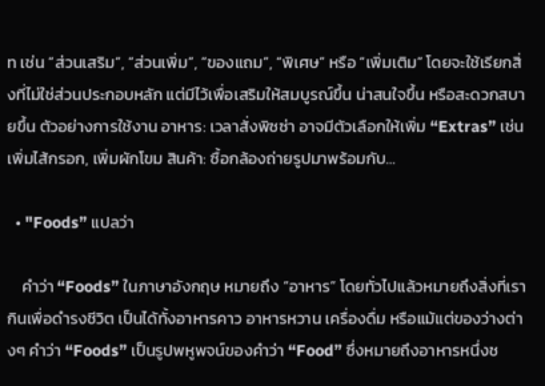ท เช่น “ส่วนเสริม”, “ส่วนเพิ่ม”, “ของแถม”, “พิเศษ” หรือ “เพิ่มเติม” โดยจะใช้เรียกสิ่งที่ไม่ใช่ส่วนประกอบหลัก แต่มีไว้เพื่อเสริมให้สมบูรณ์ขึ้น น่าสนใจขึ้น หรือสะดวกสบายขึ้น ตัวอย่างการใช้งาน อาหาร: เวลาสั่งพิซซ่า อาจมีตัวเลือกให้เพิ่ม “Extras” เช่น เพิ่มไส้กรอก, เพิ่มผักโขม สินค้า: ซื้อกล้องถ่ายรูปมาพร้อมกับ…

  • "Foods” แปลว่า

    คำว่า “Foods” ในภาษาอังกฤษ หมายถึง “อาหาร” โดยทั่วไปแล้วหมายถึงสิ่งที่เรากินเพื่อดำรงชีวิต เป็นได้ทั้งอาหารคาว อาหารหวาน เครื่องดื่ม หรือแม้แต่ของว่างต่างๆ คำว่า “Foods” เป็นรูปพหูพจน์ของคำว่า “Food” ซึ่งหมายถึงอาหารหนึ่งช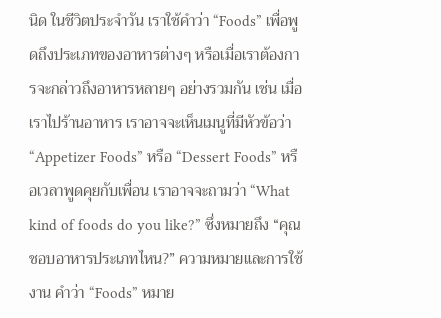นิด ในชีวิตประจำวัน เราใช้คำว่า “Foods” เพื่อพูดถึงประเภทของอาหารต่างๆ หรือเมื่อเราต้องการจะกล่าวถึงอาหารหลายๆ อย่างรวมกัน เช่น เมื่อเราไปร้านอาหาร เราอาจจะเห็นเมนูที่มีหัวข้อว่า “Appetizer Foods” หรือ “Dessert Foods” หรือเวลาพูดคุยกับเพื่อน เราอาจจะถามว่า “What kind of foods do you like?” ซึ่งหมายถึง “คุณชอบอาหารประเภทไหน?” ความหมายและการใช้งาน คำว่า “Foods” หมาย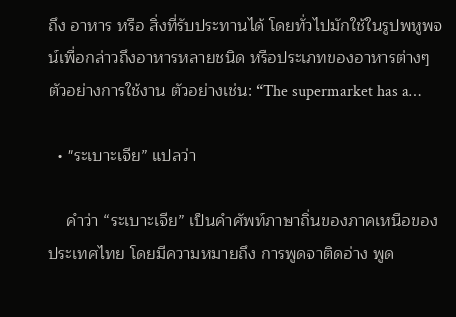ถึง อาหาร หรือ สิ่งที่รับประทานได้ โดยทั่วไปมักใช้ในรูปพหูพจน์เพื่อกล่าวถึงอาหารหลายชนิด หรือประเภทของอาหารต่างๆ ตัวอย่างการใช้งาน ตัวอย่างเช่น: “The supermarket has a…

  • "ระเบาะเจีย” แปลว่า

    คำว่า “ระเบาะเจีย” เป็นคำศัพท์ภาษาถิ่นของภาคเหนือของประเทศไทย โดยมีความหมายถึง การพูดจาติดอ่าง พูด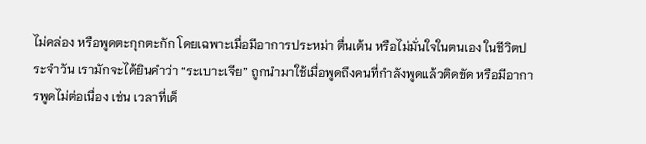ไม่คล่อง หรือพูดตะกุกตะกัก โดยเฉพาะเมื่อมีอาการประหม่า ตื่นเต้น หรือไม่มั่นใจในตนเอง ในชีวิตประจำวัน เรามักจะได้ยินคำว่า “ระเบาะเจีย” ถูกนำมาใช้เมื่อพูดถึงคนที่กำลังพูดแล้วติดขัด หรือมีอาการพูดไม่ต่อเนื่อง เช่น เวลาที่เด็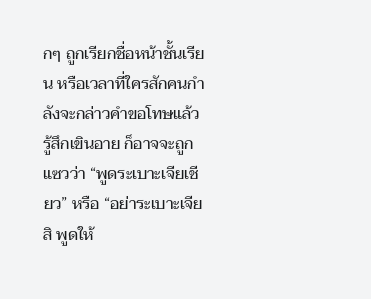กๆ ถูกเรียกชื่อหน้าชั้นเรียน หรือเวลาที่ใครสักคนกำลังจะกล่าวคำขอโทษแล้วรู้สึกเขินอาย ก็อาจจะถูกแซวว่า “พูดระเบาะเจียเชียว” หรือ “อย่าระเบาะเจียสิ พูดให้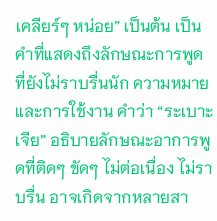เคลียร์ๆ หน่อย” เป็นต้น เป็นคำที่แสดงถึงลักษณะการพูดที่ยังไม่ราบรื่นนัก ความหมายและการใช้งาน คำว่า “ระเบาะเจีย” อธิบายลักษณะอาการพูดที่ติดๆ ขัดๆ ไม่ต่อเนื่อง ไม่ราบรื่น อาจเกิดจากหลายสา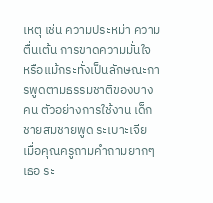เหตุ เช่น ความประหม่า ความตื่นเต้น การขาดความมั่นใจ หรือแม้กระทั่งเป็นลักษณะการพูดตามธรรมชาติของบางคน ตัวอย่างการใช้งาน เด็กชายสมชายพูด ระเบาะเจีย เมื่อคุณครูถามคำถามยากๆ เธอ ระ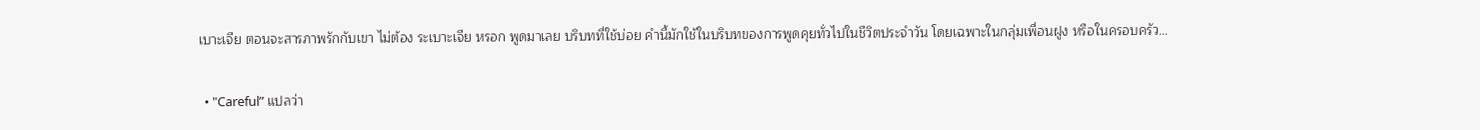เบาะเจีย ตอนจะสารภาพรักกับเขา ไม่ต้อง ระเบาะเจีย หรอก พูดมาเลย บริบทที่ใช้บ่อย คำนี้มักใช้ในบริบทของการพูดคุยทั่วไปในชีวิตประจำวัน โดยเฉพาะในกลุ่มเพื่อนฝูง หรือในครอบครัว…

  • "Careful” แปลว่า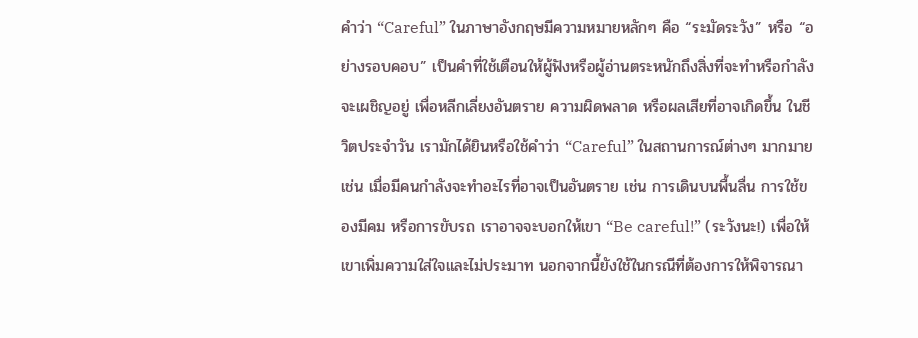คำว่า “Careful” ในภาษาอังกฤษมีความหมายหลักๆ คือ “ระมัดระวัง” หรือ “อย่างรอบคอบ” เป็นคำที่ใช้เตือนให้ผู้ฟังหรือผู้อ่านตระหนักถึงสิ่งที่จะทำหรือกำลังจะเผชิญอยู่ เพื่อหลีกเลี่ยงอันตราย ความผิดพลาด หรือผลเสียที่อาจเกิดขึ้น ในชีวิตประจำวัน เรามักได้ยินหรือใช้คำว่า “Careful” ในสถานการณ์ต่างๆ มากมาย เช่น เมื่อมีคนกำลังจะทำอะไรที่อาจเป็นอันตราย เช่น การเดินบนพื้นลื่น การใช้ของมีคม หรือการขับรถ เราอาจจะบอกให้เขา “Be careful!” (ระวังนะ!) เพื่อให้เขาเพิ่มความใส่ใจและไม่ประมาท นอกจากนี้ยังใช้ในกรณีที่ต้องการให้พิจารณา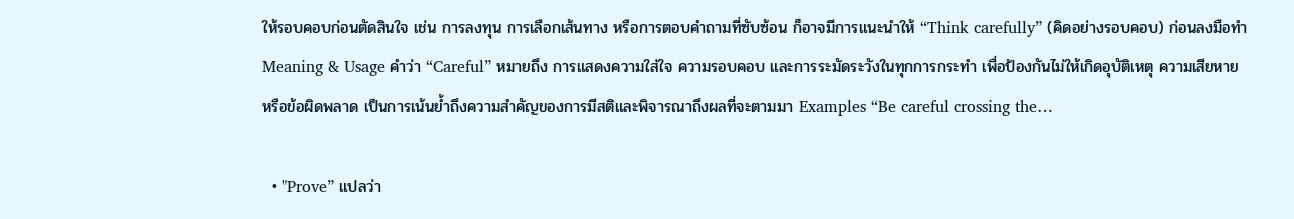ให้รอบคอบก่อนตัดสินใจ เช่น การลงทุน การเลือกเส้นทาง หรือการตอบคำถามที่ซับซ้อน ก็อาจมีการแนะนำให้ “Think carefully” (คิดอย่างรอบคอบ) ก่อนลงมือทำ Meaning & Usage คำว่า “Careful” หมายถึง การแสดงความใส่ใจ ความรอบคอบ และการระมัดระวังในทุกการกระทำ เพื่อป้องกันไม่ให้เกิดอุบัติเหตุ ความเสียหาย หรือข้อผิดพลาด เป็นการเน้นย้ำถึงความสำคัญของการมีสติและพิจารณาถึงผลที่จะตามมา Examples “Be careful crossing the…

  • "Prove” แปลว่า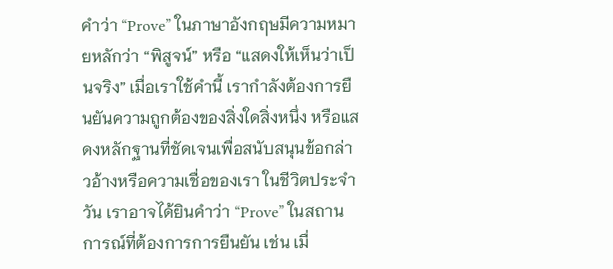คำว่า “Prove” ในภาษาอังกฤษมีความหมายหลักว่า “พิสูจน์” หรือ “แสดงให้เห็นว่าเป็นจริง” เมื่อเราใช้คำนี้ เรากำลังต้องการยืนยันความถูกต้องของสิ่งใดสิ่งหนึ่ง หรือแสดงหลักฐานที่ชัดเจนเพื่อสนับสนุนข้อกล่าวอ้างหรือความเชื่อของเรา ในชีวิตประจำวัน เราอาจได้ยินคำว่า “Prove” ในสถานการณ์ที่ต้องการการยืนยัน เช่น เมื่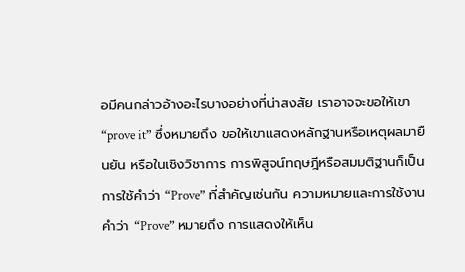อมีคนกล่าวอ้างอะไรบางอย่างที่น่าสงสัย เราอาจจะขอให้เขา “prove it” ซึ่งหมายถึง ขอให้เขาแสดงหลักฐานหรือเหตุผลมายืนยัน หรือในเชิงวิชาการ การพิสูจน์ทฤษฎีหรือสมมติฐานก็เป็นการใช้คำว่า “Prove” ที่สำคัญเช่นกัน ความหมายและการใช้งาน คำว่า “Prove” หมายถึง การแสดงให้เห็น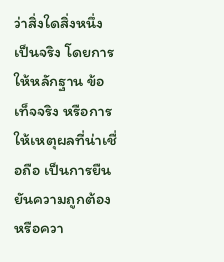ว่าสิ่งใดสิ่งหนึ่งเป็นจริง โดยการให้หลักฐาน ข้อเท็จจริง หรือการให้เหตุผลที่น่าเชื่อถือ เป็นการยืนยันความถูกต้องหรือควา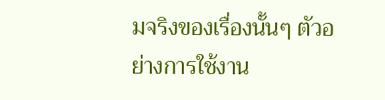มจริงของเรื่องนั้นๆ ตัวอย่างการใช้งาน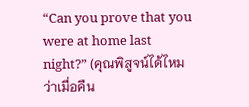“Can you prove that you were at home last night?” (คุณพิสูจน์ได้ไหมว่าเมื่อคืน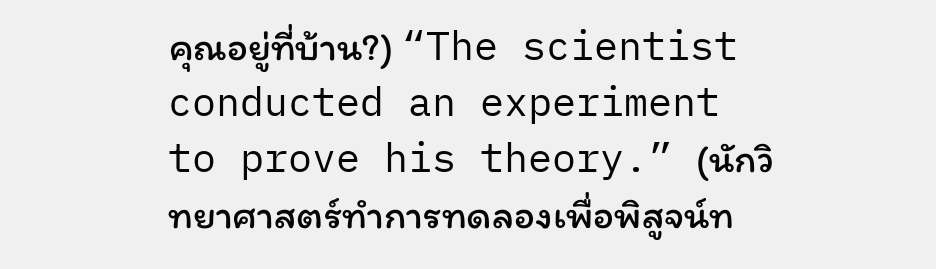คุณอยู่ที่บ้าน?) “The scientist conducted an experiment to prove his theory.” (นักวิทยาศาสตร์ทำการทดลองเพื่อพิสูจน์ท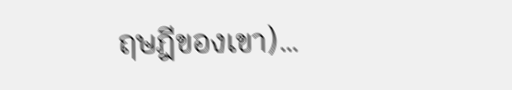ฤษฎีของเขา)…